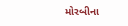મોરબીના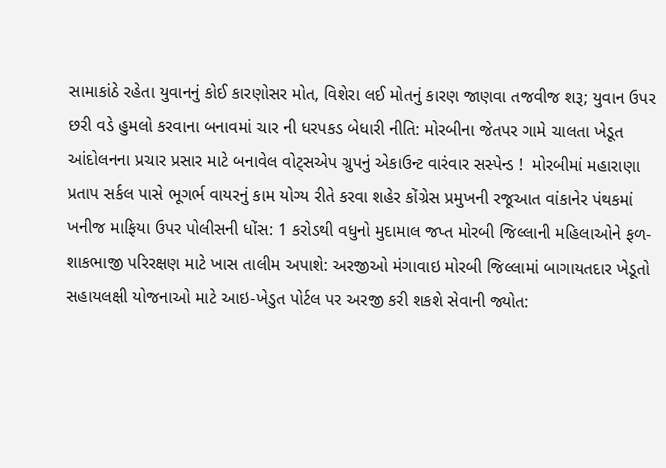સામાકાંઠે રહેતા યુવાનનું કોઈ કારણોસર મોત, વિશેરા લઈ મોતનું કારણ જાણવા તજવીજ શરૂ; યુવાન ઉપર છરી વડે હુમલો કરવાના બનાવમાં ચાર ની ધરપકડ બેધારી નીતિ: મોરબીના જેતપર ગામે ચાલતા ખેડૂત આંદોલનના પ્રચાર પ્રસાર માટે બનાવેલ વોટ્સએપ ગ્રુપનું એકાઉન્ટ વારંવાર સસ્પેન્ડ !  મોરબીમાં મહારાણા પ્રતાપ સર્કલ પાસે ભૂગર્ભ વાયરનું કામ યોગ્ય રીતે કરવા શહેર કોંગ્રેસ પ્રમુખની રજૂઆત વાંકાનેર પંથકમાં ખનીજ માફિયા ઉપર પોલીસની ધોંસ: 1 કરોડથી વધુનો મુદામાલ જપ્ત મોરબી જિલ્લાની મહિલાઓને ફળ-શાકભાજી પરિરક્ષણ માટે ખાસ તાલીમ અપાશે: અરજીઓ મંગાવાઇ મોરબી જિલ્લામાં બાગાયતદાર ખેડૂતો સહાયલક્ષી યોજનાઓ માટે આઇ-ખેડુત પોર્ટલ પર અરજી કરી શકશે સેવાની જ્યોત: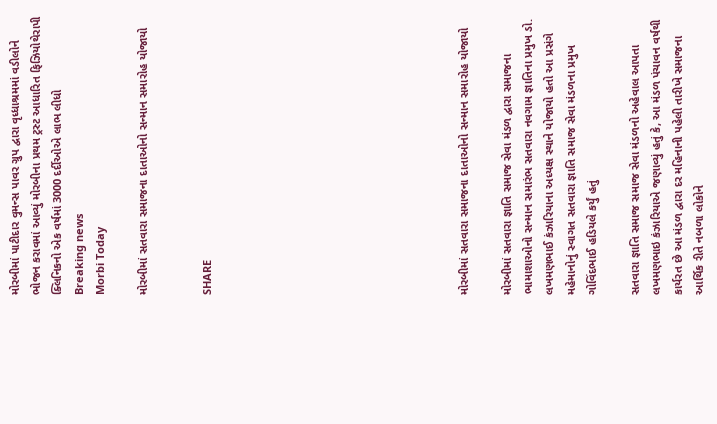મોરબીમાં પાટીદાર વુમન્સ પાવર ગ્રુપ દ્વારા વૃધ્ધાશ્રમમાં વડીલોને ભોજન કરાવમાં આવ્યું મોરબીના પ્રથમ ટ્રસ્ટ આધારિત ફિઝિયોથેરાપી ક્લિનિકનો એક વર્ષમાં 3000 દર્દીઓએ લાભ લીધો
Breaking news
Morbi Today

મોરબીમાં સતવારા સમાજના દાતાઓનો સન્માન સમારોહ યોજાયો


SHARE











મોરબીમાં સતવારા સમાજના દાતાઓનો સન્માન સમારોહ યોજાયો

મોરબીમાં સતવારા જ્ઞાતિ સમાજ સેવા મંડળ દ્વારા સમાજના ભામાશાઓનો સન્માન સમારંભ સતવારા નવગામ જ્ઞાતિના પ્રમુખ ડો. લખમણભાઈ કંઝારિયાના અધ્યક્ષ સ્થાને યોજાયો હતો આ પ્રસંગે મહેમાનોનું સ્વાગત સતવારા જ્ઞાતિ સમાજ સેવા મંડળના પ્રમુખ ગોવિંદભાઈ હડિયલે કર્યું હતું

સતવારા જ્ઞાતિ સમાજ સમાજ સેવા મંડળનો અહેવાલ આપતા લખમણભાઇ કંઝારિયાએ જણાવ્યું હતું કે, આ મંડળ પંચાવન વર્ષથી કાર્યરત છે આ મંડળ દ્વારા દર મહિનાની પહેલી તારીખે સમાજના આર્થિક રીતે નબળા લોકોને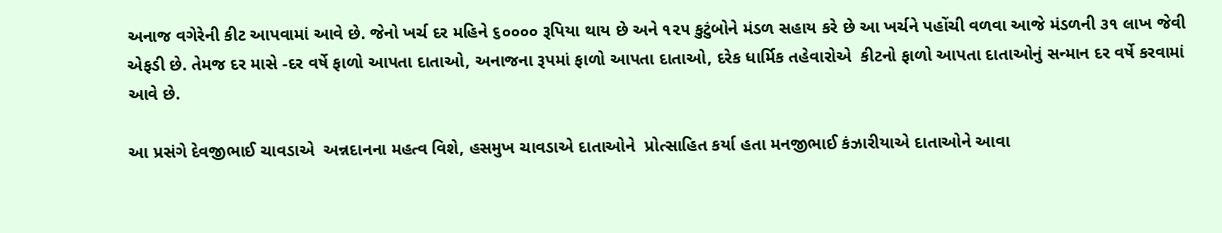અનાજ વગેરેની કીટ આપવામાં આવે છે. જેનો ખર્ચ દર મહિને ૬૦૦૦૦ રૂપિયા થાય છે અને ૧૨૫ કુટુંબોને મંડળ સહાય કરે છે આ ખર્ચને પહોંચી વળવા આજે મંડળની ૩૧ લાખ જેવી એફડી છે. તેમજ દર માસે -દર વર્ષે ફાળો આપતા દાતાઓ, અનાજના રૂપમાં ફાળો આપતા દાતાઓ, દરેક ધાર્મિક તહેવારોએ  કીટનો ફાળો આપતા દાતાઓનું સન્માન દર વર્ષે કરવામાં આવે છે.

આ પ્રસંગે દેવજીભાઈ ચાવડાએ  અન્નદાનના મહત્વ વિશે, હસમુખ ચાવડાએ દાતાઓને  પ્રોત્સાહિત કર્યા હતા મનજીભાઈ કંઝારીયાએ દાતાઓને આવા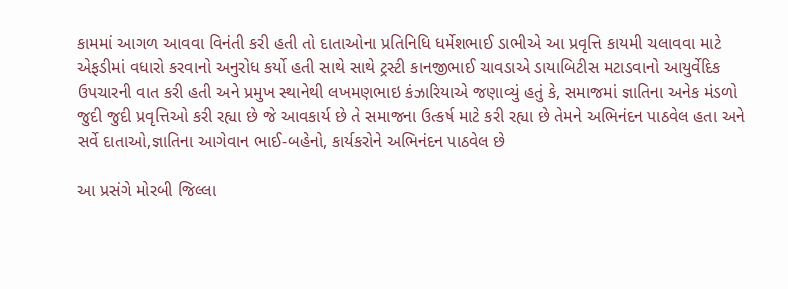કામમાં આગળ આવવા વિનંતી કરી હતી તો દાતાઓના પ્રતિનિધિ ધર્મેશભાઈ ડાભીએ આ પ્રવૃત્તિ કાયમી ચલાવવા માટે એફડીમાં વધારો કરવાનો અનુરોધ કર્યો હતી સાથે સાથે ટ્રસ્ટી કાનજીભાઈ ચાવડાએ ડાયાબિટીસ મટાડવાનો આયુર્વેદિક ઉપચારની વાત કરી હતી અને પ્રમુખ સ્થાનેથી લખમણભાઇ કંઝારિયાએ જણાવ્યું હતું કે, સમાજમાં જ્ઞાતિના અનેક મંડળો જુદી જુદી પ્રવૃત્તિઓ કરી રહ્યા છે જે આવકાર્ય છે તે સમાજના ઉત્કર્ષ માટે કરી રહ્યા છે તેમને અભિનંદન પાઠવેલ હતા અને સર્વે દાતાઓ,જ્ઞાતિના આગેવાન ભાઈ-બહેનો, કાર્યકરોને અભિનંદન પાઠવેલ છે

આ પ્રસંગે મોરબી જિલ્લા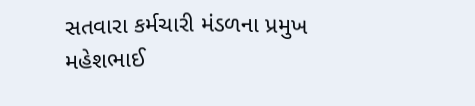સતવારા કર્મચારી મંડળના પ્રમુખ મહેશભાઈ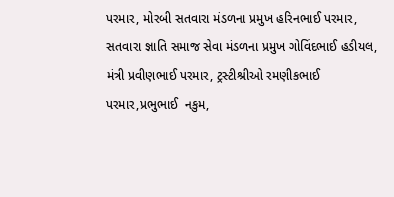પરમાર, મોરબી સતવારા મંડળના પ્રમુખ હરિનભાઈ પરમાર, સતવારા જ્ઞાતિ સમાજ સેવા મંડળના પ્રમુખ ગોવિંદભાઈ હડીયલ, મંત્રી પ્રવીણભાઈ પરમાર, ટ્રસ્ટીશ્રીઓ રમણીકભાઈ પરમાર,પ્રભુભાઈ  નકુમ,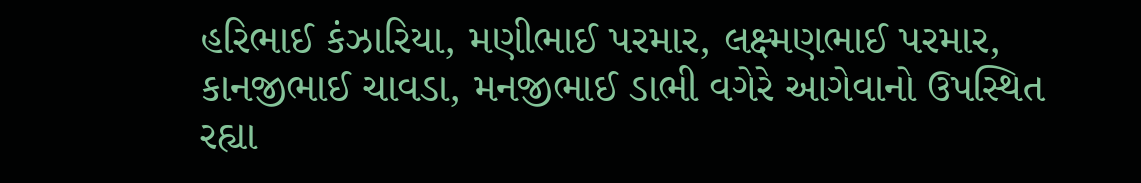હરિભાઈ કંઝારિયા, મણીભાઈ પરમાર, લક્ષ્મણભાઈ પરમાર, કાનજીભાઈ ચાવડા, મનજીભાઈ ડાભી વગેરે આગેવાનો ઉપસ્થિત રહ્યા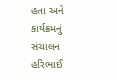હતા અને કાર્યક્રમનું સંચાલન હરિભાઈ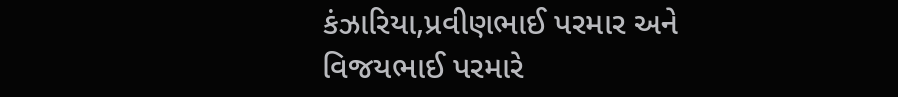કંઝારિયા,પ્રવીણભાઈ પરમાર અને વિજયભાઈ પરમારે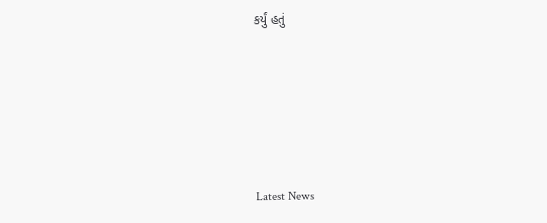કર્યું હતું






Latest News